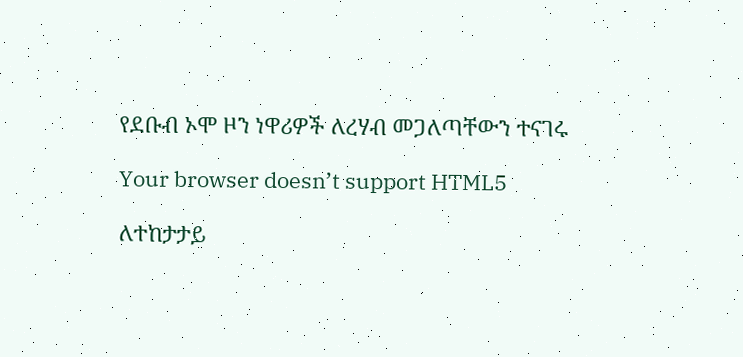የደቡብ ኦሞ ዞን ነዋሪዎች ለረሃብ መጋለጣቸውን ተናገሩ

Your browser doesn’t support HTML5

ለተከታታይ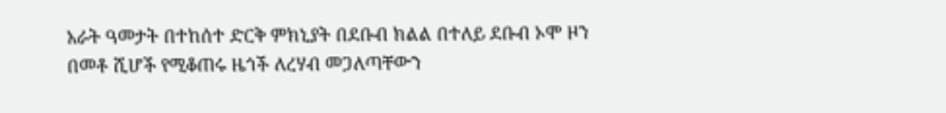አራት ዓመታት በተከሰተ ድርቅ ምክኒያት በደቡብ ክልል በተለይ ደቡብ ኦሞ ዞን በመቶ ሺሆች የሚቆጠሩ ዜጎች ለረሃብ መጋለጣቸውን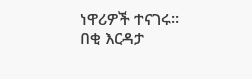ነዋሪዎች ተናገሩ። በቂ እርዳታ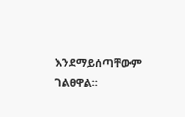እንደማይሰጣቸውም ገልፀዋል።